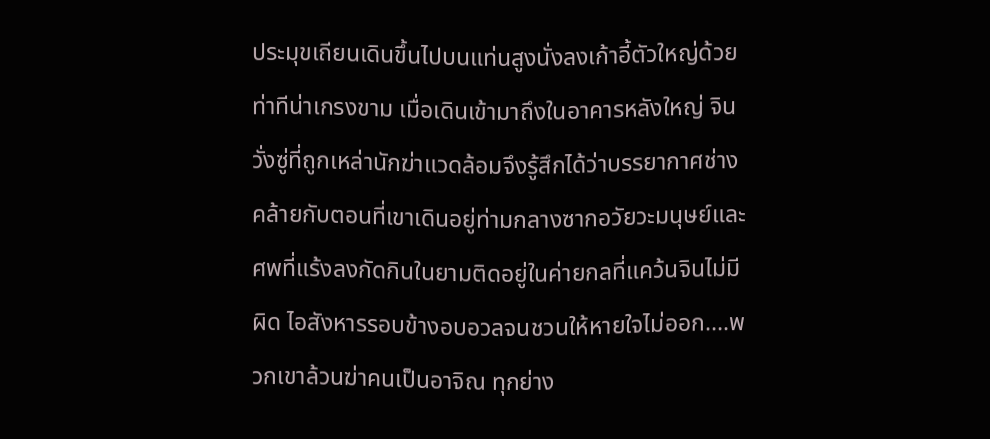ประมุขเถียนเดินขึ้นไปบนแท่นสูงนั่งลงเก้าอี้ตัวใหญ่ด้วยท่าทีน่าเกรงขาม เมื่อเดินเข้ามาถึงในอาคารหลังใหญ่ จินวั่งซู่ที่ถูกเหล่านักฆ่าแวดล้อมจึงรู้สึกได้ว่าบรรยากาศช่างคล้ายกับตอนที่เขาเดินอยู่ท่ามกลางซากอวัยวะมนุษย์และศพที่แร้งลงกัดกินในยามติดอยู่ในค่ายกลที่แคว้นจินไม่มีผิด ไอสังหารรอบข้างอบอวลจนชวนให้หายใจไม่ออก….พวกเขาล้วนฆ่าคนเป็นอาจิณ ทุกย่าง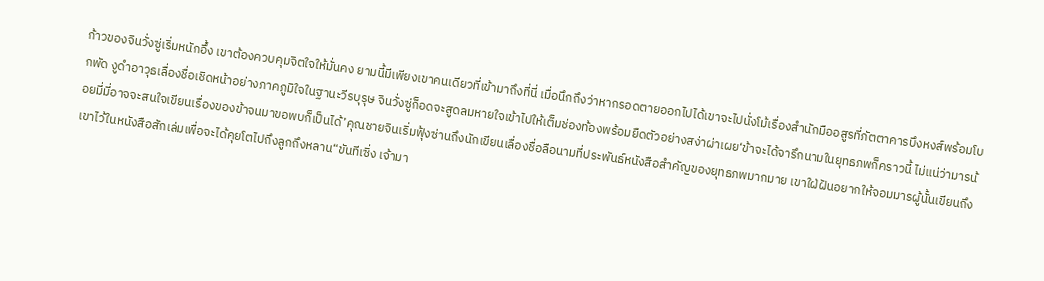ก้าวของจินวั่งซู่เริ่มหนักอึ้ง เขาต้องควบคุมจิตใจให้มั่นคง ยามนี้มีเพียงเขาคนเดียวที่เข้ามาถึงที่นี่ เมื่อนึกถึงว่าหากรอดตายออกไปได้เขาจะไปนั่งโม้เรื่องสำนักมืออสูรที่ภัตตาคารบึงหงส์พร้อมโบกพัด งูดำอาวุธเลื่องชื่อเชิดหน้าอย่างภาคภูมิใจในฐานะวีรบุรุษ จินวั่งซู่ก็อดจะสูดลมหายใจเข้าไปให้เต็มช่องท้องพร้อมยืดตัวอย่างสง่าผ่าเผย‘ข้าจะได้จารึกนามในยุทธภพก็คราวนี้ ไม่แน่ว่ามารน้อยมี่มี่อาจจะสนใจเขียนเรื่องของข้าจนมาขอพบก็เป็นได้’คุณชายจินเริ่มฟุ้งซ่านถึงนักเขียนเลื่องชื่อลือนามที่ประพันธ์หนังสือสำคัญของยุทธภพมากมาย เขาใฝ่ฝันอยากให้จอมมารผู้นั้นเขียนถึงเขาไว้ในหนังสือสักเล่มเพื่อจะได้คุยโตไปถึงลูกถึงหลาน“ขันทีเซิ่ง เจ้ามา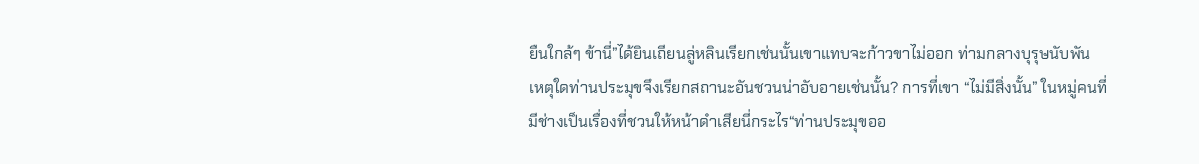ยืนใกล้ๆ ข้านี่”ได้ยินเถียนลู่หลินเรียกเช่นนั้นเขาแทบจะก้าวขาไม่ออก ท่ามกลางบุรุษนับพัน เหตุใดท่านประมุขจึงเรียกสถานะอันชวนน่าอับอายเช่นนั้น? การที่เขา “ไม่มีสิ่งนั้น” ในหมู่คนที่มีช่างเป็นเรื่องที่ชวนให้หน้าดำเสียนี่กระไร“ท่านประมุขออ